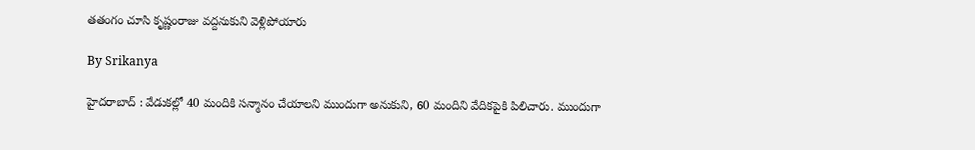తతంగం చూసి కృష్ణంరాజు వద్దనుకుని వెళ్లిపోయారు

By Srikanya

హైదరాబాద్ : వేడుకల్లో 40 మందికి సన్మానం చేయాలని ముందుగా అనుకుని, 60 మందిని వేదికపైకి పిలిచారు. ముందుగా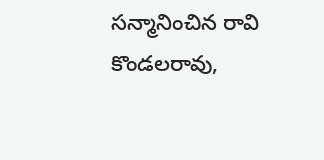సన్మానించిన రావి కొండలరావు,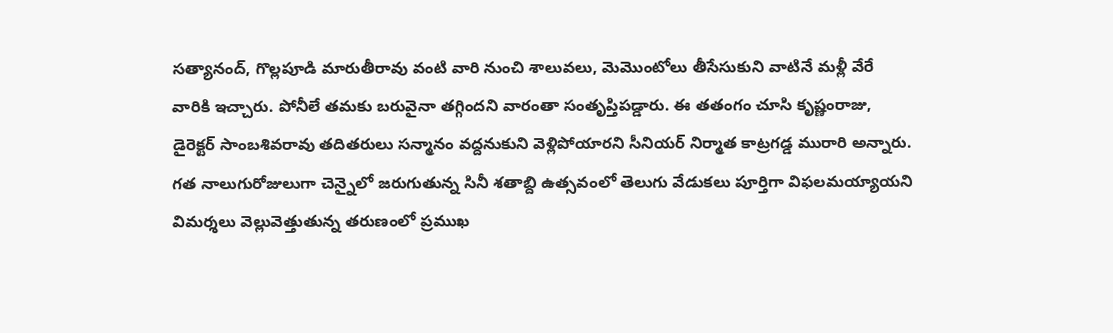సత్యానంద్, గొల్లపూడి మారుతీరావు వంటి వారి నుంచి శాలువలు, మెమొంటోలు తీసేసుకుని వాటినే మళ్లీ వేరే వారికి ఇచ్చారు. పోనీలే తమకు బరువైనా తగ్గిందని వారంతా సంతృప్తిపడ్డారు. ఈ తతంగం చూసి కృష్ణంరాజు, డైరెక్టర్ సాంబశివరావు తదితరులు సన్మానం వద్దనుకుని వెళ్లిపోయారని సీనియర్ నిర్మాత కాట్రగడ్డ మురారి అన్నారు. గత నాలుగురోజులుగా చెన్నైలో జరుగుతున్న సినీ శతాబ్ది ఉత్సవంలో తెలుగు వేడుకలు పూర్తిగా విఫలమయ్యాయని విమర్శలు వెల్లువెత్తుతున్న తరుణంలో ప్రముఖ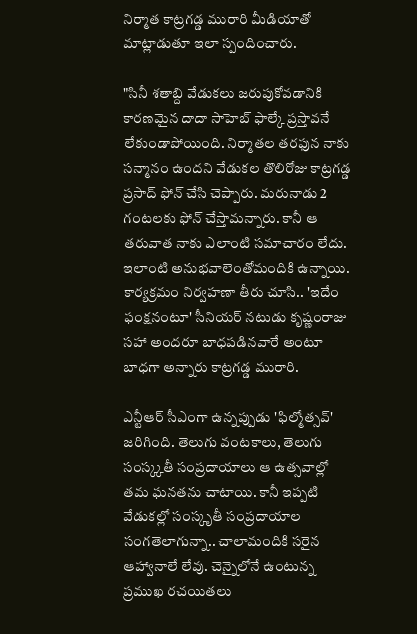నిర్మాత కాట్రగడ్డ మురారి మీడియాతో మాట్లాడుతూ ఇలా స్పందించారు.

"సినీ శతాబ్ది వేడుకలు జరుపుకోవడానికి కారణమైన దాదా సాహెబ్ ఫాల్కే ప్రస్తావనే లేకుండాపోయింది. నిర్మాతల తరఫున నాకు సన్మానం ఉందని వేడుకల తొలిరోజు కాట్రగడ్డ ప్రసాద్ ఫోన్ చేసి చెప్పారు. మరునాడు 2 గంటలకు ఫోన్ చేస్తామన్నారు. కానీ ఆ తరువాత నాకు ఎలాంటి సమాచారం లేదు. ఇలాంటి అనుభవాలెంతోమందికి ఉన్నాయి. కార్యక్రమం నిర్వహణా తీరు చూసి.. 'ఇదేం ఫంక్షనంటూ' సీనియర్ నటుడు కృష్ణంరాజు సహా అందరూ బాధపడినవారే అంటూ బాధగా అన్నారు కాట్రగడ్డ మురారి.

ఎన్టీఆర్ సీఎంగా ఉన్నప్పుడు 'ఫిల్మోత్సవ్' జరిగింది. తెలుగు వంటకాలు, తెలుగు సంస్క్కతీ సంప్రదాయాలు ఆ ఉత్సవాల్లో తమ ఘనతను చాటాయి. కానీ ఇప్పటి వేడుకల్లో సంస్కృతీ సంప్రదాయాల సంగతెలాగున్నా.. చాలామందికి సరైన ఆహ్వానాలే లేవు. చెన్నైలోనే ఉంటున్న ప్రముఖ రచయితలు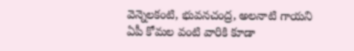వెన్నెలకంటి, భువనచంద్ర, అలనాటి గాయని ఏపీ కోమల వంటి వారికి కూడా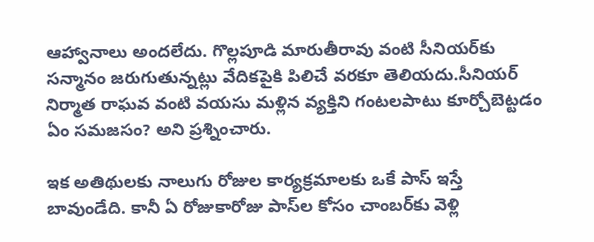ఆహ్వానాలు అందలేదు. గొల్లపూడి మారుతీరావు వంటి సీనియర్‌కు సన్మానం జరుగుతున్నట్లు వేదికపైకి పిలిచే వరకూ తెలియదు.సీనియర్ నిర్మాత రాఘవ వంటి వయసు మళ్లిన వ్యక్తిని గంటలపాటు కూర్చోబెట్టడం ఏం సమజసం? అని ప్రశ్నించారు.

ఇక అతిథులకు నాలుగు రోజుల కార్యక్రమాలకు ఒకే పాస్ ఇస్తే బావుండేది. కానీ ఏ రోజుకారోజు పాస్‌ల కోసం చాంబర్‌కు వెళ్లి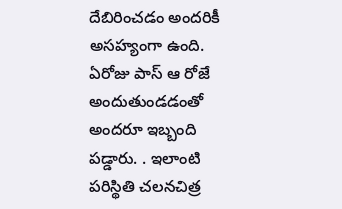దేబిరించడం అందరికీ అసహ్యంగా ఉంది. ఏరోజు పాస్ ఆ రోజే అందుతుండడంతో అందరూ ఇబ్బంది పడ్డారు. . ఇలాంటి పరిస్థితి చలనచిత్ర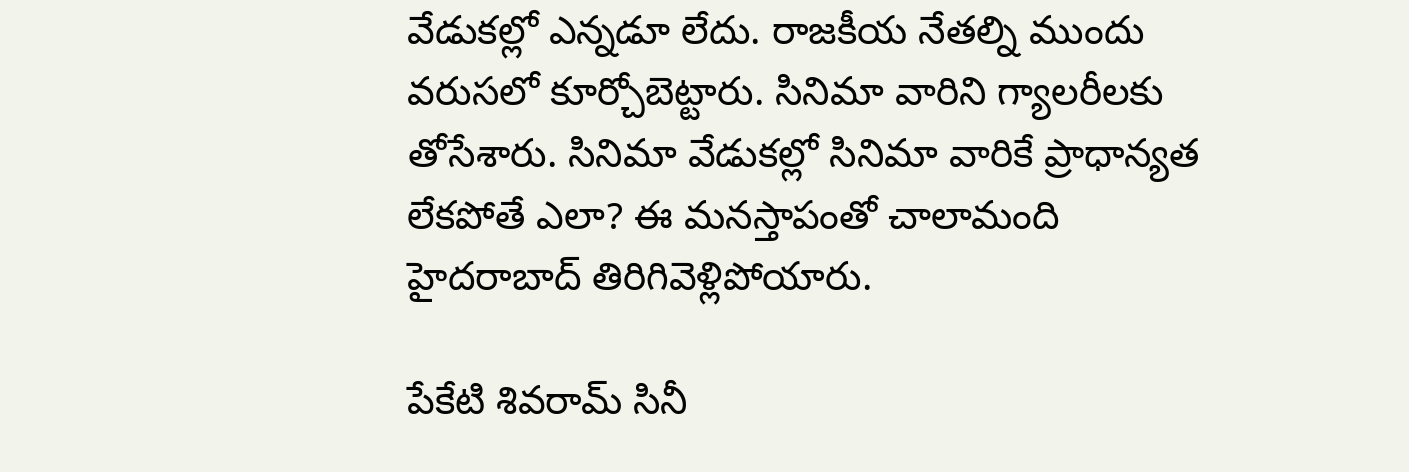వేడుకల్లో ఎన్నడూ లేదు. రాజకీయ నేతల్ని ముందు వరుసలో కూర్చోబెట్టారు. సినిమా వారిని గ్యాలరీలకు తోసేశారు. సినిమా వేడుకల్లో సినిమా వారికే ప్రాధాన్యత లేకపోతే ఎలా? ఈ మనస్తాపంతో చాలామంది హైదరాబాద్ తిరిగివెళ్లిపోయారు.

పేకేటి శివరామ్ సినీ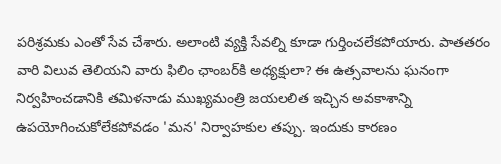పరిశ్రమకు ఎంతో సేవ చేశారు. అలాంటి వ్యక్తి సేవల్ని కూడా గుర్తించలేకపోయారు. పాతతరం వారి విలువ తెలియని వారు ఫిలిం ఛాంబర్‌కి అధ్యక్షులా? ఈ ఉత్సవాలను ఘనంగా నిర్వహించడానికి తమిళనాడు ముఖ్యమంత్రి జయలలిత ఇచ్చిన అవకాశాన్ని ఉపయోగించుకోలేకపోవడం 'మన' నిర్వాహకుల తప్పు. ఇందుకు కారణం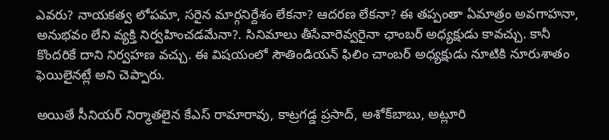ఎవరు? నాయకత్వ లోపమా, సరైన మార్గనిర్దేశం లేకనా? ఆదరణ లేకనా? ఈ తప్పంతా ఏమాత్రం అవగాహనా, అనుభవం లేని వ్యక్తి నిర్వహించడమేనా?. సినిమాలు తీసేవారెవ్వరైనా ఛాంబర్ అధ్యక్షుడు కావచ్చు. కానీ కొందరికే దాని నిర్వహణ వచ్చు. ఈ విషయంలో సౌతిండియన్ ఫిలిం చాంబర్ అధ్యక్షుడు నూటికి నూరుశాతం ఫెయిలైనట్లే అని చెప్పారు.

అయితే సీనియర్ నిర్మాతలైన కేఎస్ రామారావు, కాట్రగడ్డ ప్రసాద్, అశోక్‌బాబు, అట్లూరి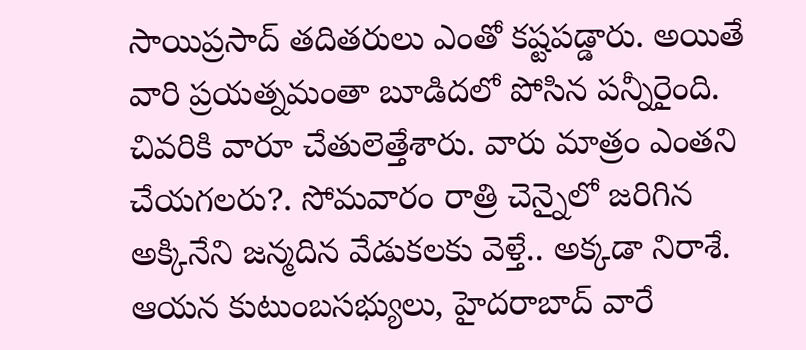సాయిప్రసాద్ తదితరులు ఎంతో కష్టపడ్డారు. అయితే వారి ప్రయత్నమంతా బూడిదలో పోసిన పన్నీరైంది. చివరికి వారూ చేతులెత్తేశారు. వారు మాత్రం ఎంతని చేయగలరు?. సోమవారం రాత్రి చెన్నైలో జరిగిన అక్కినేని జన్మదిన వేడుకలకు వెళ్తే.. అక్కడా నిరాశే. ఆయన కుటుంబసభ్యులు, హైదరాబాద్ వారే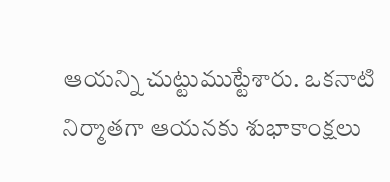ఆయన్ని చుట్టుముట్టేశారు. ఒకనాటి నిర్మాతగా ఆయనకు శుభాకాంక్షలు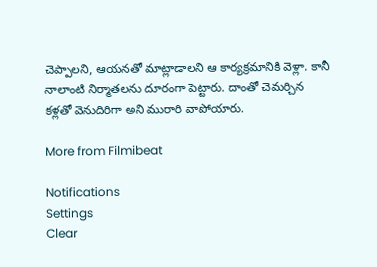చెప్పాలని, ఆయనతో మాట్లాడాలని ఆ కార్యక్రమానికి వెళ్లా. కానీ నాలాంటి నిర్మాతలను దూరంగా పెట్టారు. దాంతో చెమర్చిన కళ్లతో వెనుదిరిగా అని మురారి వాపోయారు.

More from Filmibeat

Notifications
Settings
Clear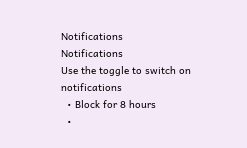Notifications
Notifications
Use the toggle to switch on notifications
  • Block for 8 hours
  •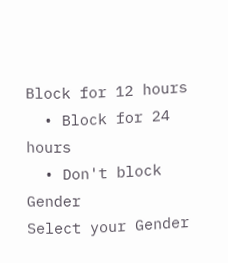Block for 12 hours
  • Block for 24 hours
  • Don't block
Gender
Select your Gender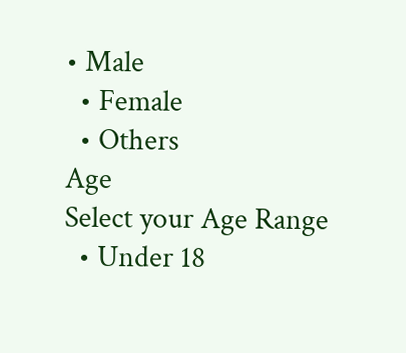• Male
  • Female
  • Others
Age
Select your Age Range
  • Under 18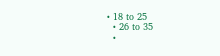• 18 to 25
  • 26 to 35
  •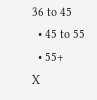36 to 45
  • 45 to 55
  • 55+
X